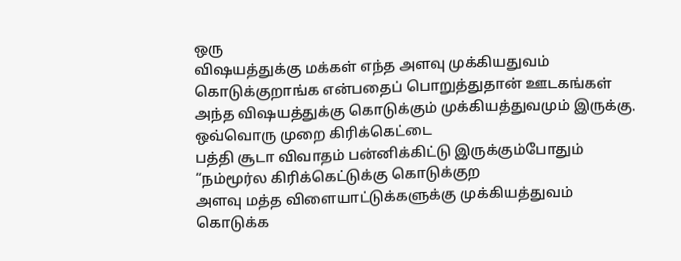ஒரு
விஷயத்துக்கு மக்கள் எந்த அளவு முக்கியதுவம் கொடுக்குறாங்க என்பதைப் பொறுத்துதான் ஊடகங்கள்
அந்த விஷயத்துக்கு கொடுக்கும் முக்கியத்துவமும் இருக்கு. ஒவ்வொரு முறை கிரிக்கெட்டை
பத்தி சூடா விவாதம் பன்னிக்கிட்டு இருக்கும்போதும் “நம்மூர்ல கிரிக்கெட்டுக்கு கொடுக்குற
அளவு மத்த விளையாட்டுக்களுக்கு முக்கியத்துவம் கொடுக்க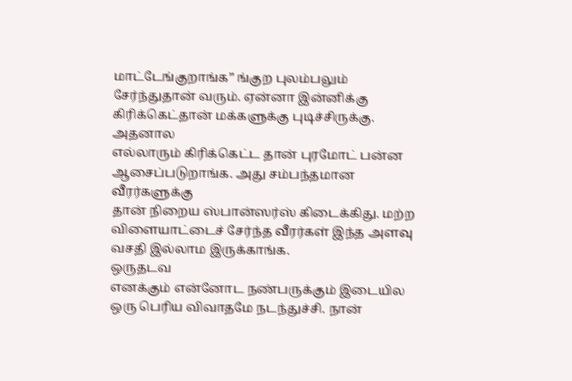மாட்டேங்குறாங்க” ங்குற புலம்பலும்
சேர்ந்துதான் வரும். ஏன்னா இன்னிக்கு கிரிக்கெட்தான் மக்களுக்கு புடிச்சிருக்கு. அதனால
எல்லாரும் கிரிக்கெட்ட தான் புரமோட் பன்ன ஆசைப்படுறாங்க. அது சம்பந்தமான வீரர்களுக்கு
தான் நிறைய ஸ்பான்ஸர்ஸ் கிடைக்கிது. மற்ற விளையாட்டைச் சேர்ந்த வீரர்கள் இந்த அளவு
வசதி இல்லாம இருக்காங்க.
ஒருதடவ
எனக்கும் என்னோட நண்பருக்கும் இடையில ஒரு பெரிய விவாதமே நடந்துச்சி. நான்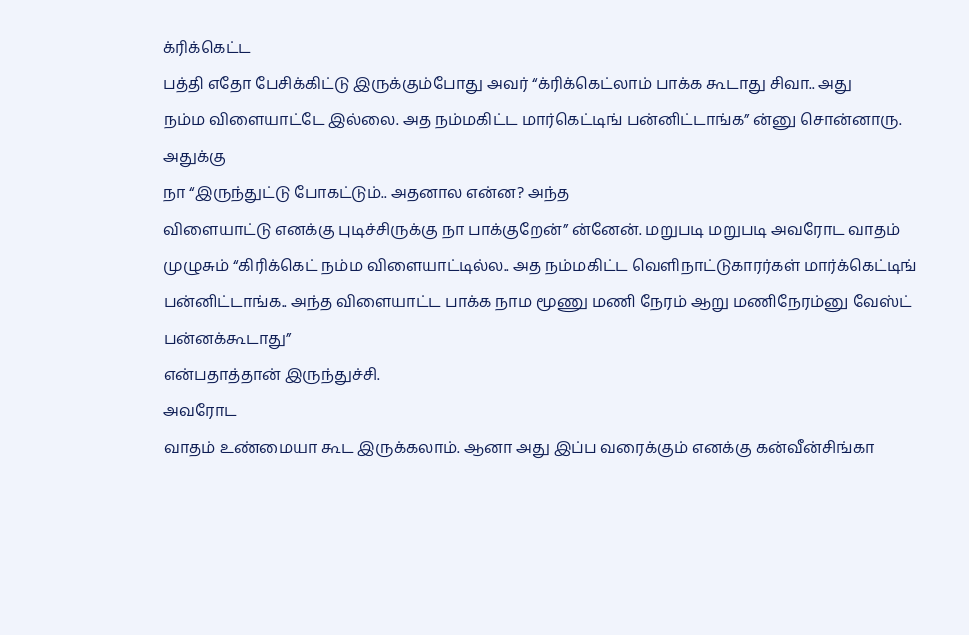க்ரிக்கெட்ட
பத்தி எதோ பேசிக்கிட்டு இருக்கும்போது அவர் “க்ரிக்கெட்லாம் பாக்க கூடாது சிவா.. அது
நம்ம விளையாட்டே இல்லை. அத நம்மகிட்ட மார்கெட்டிங் பன்னிட்டாங்க” ன்னு சொன்னாரு. அதுக்கு
நா “இருந்துட்டு போகட்டும்.. அதனால என்ன? அந்த
விளையாட்டு எனக்கு புடிச்சிருக்கு நா பாக்குறேன்” ன்னேன். மறுபடி மறுபடி அவரோட வாதம்
முழுசும் “கிரிக்கெட் நம்ம விளையாட்டில்ல.. அத நம்மகிட்ட வெளிநாட்டுகாரர்கள் மார்க்கெட்டிங்
பன்னிட்டாங்க.. அந்த விளையாட்ட பாக்க நாம மூணு மணி நேரம் ஆறு மணிநேரம்னு வேஸ்ட் பன்னக்கூடாது”
என்பதாத்தான் இருந்துச்சி.
அவரோட
வாதம் உண்மையா கூட இருக்கலாம். ஆனா அது இப்ப வரைக்கும் எனக்கு கன்வீன்சிங்கா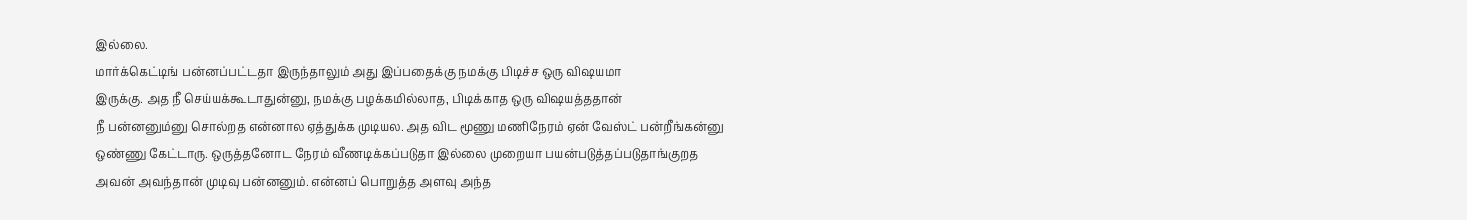இல்லை.
மார்க்கெட்டிங் பன்னப்பட்டதா இருந்தாலும் அது இப்பதைக்கு நமக்கு பிடிச்ச ஒரு விஷயமா
இருக்கு. அத நீ செய்யக்கூடாதுன்னு, நமக்கு பழக்கமில்லாத, பிடிக்காத ஒரு விஷயத்ததான்
நீ பன்னனும்னு சொல்றத என்னால ஏத்துக்க முடியல. அத விட மூணு மணிநேரம் ஏன் வேஸ்ட் பன்றீங்கன்னு
ஒண்ணு கேட்டாரு. ஒருத்தனோட நேரம் வீணடிக்கப்படுதா இல்லை முறையா பயன்படுத்தப்படுதாங்குறத
அவன் அவந்தான் முடிவு பன்னனும். என்னப் பொறுத்த அளவு அந்த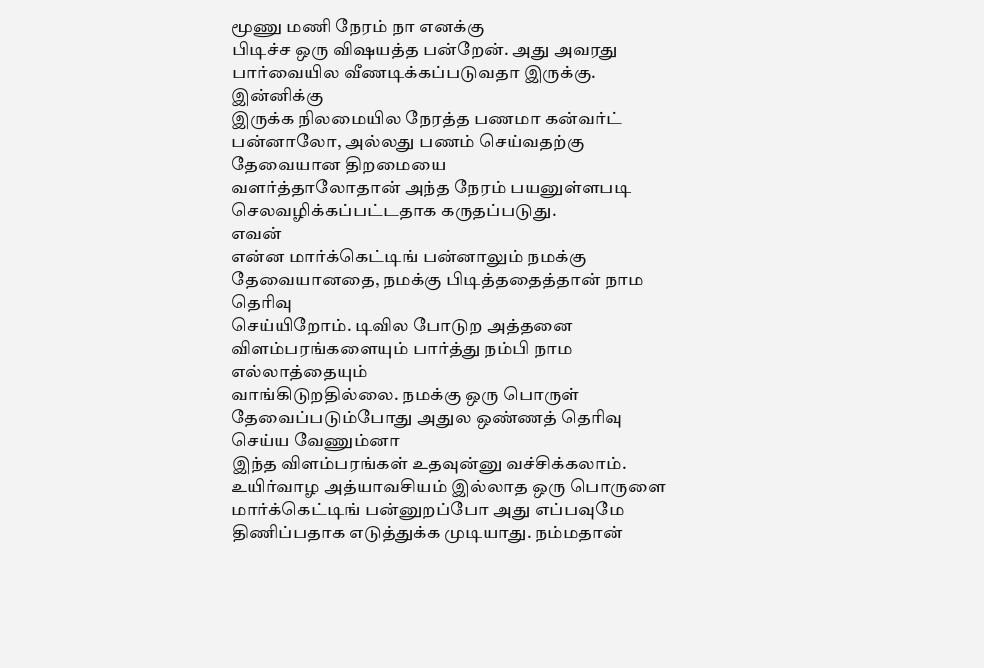மூணு மணி நேரம் நா எனக்கு
பிடிச்ச ஒரு விஷயத்த பன்றேன். அது அவரது பார்வையில வீணடிக்கப்படுவதா இருக்கு. இன்னிக்கு
இருக்க நிலமையில நேரத்த பணமா கன்வர்ட் பன்னாலோ, அல்லது பணம் செய்வதற்கு தேவையான திறமையை
வளர்த்தாலோதான் அந்த நேரம் பயனுள்ளபடி செலவழிக்கப்பட்டதாக கருதப்படுது.
எவன்
என்ன மார்க்கெட்டிங் பன்னாலும் நமக்கு தேவையானதை, நமக்கு பிடித்ததைத்தான் நாம தெரிவு
செய்யிறோம். டிவில போடுற அத்தனை விளம்பரங்களையும் பார்த்து நம்பி நாம எல்லாத்தையும்
வாங்கிடுறதில்லை. நமக்கு ஒரு பொருள் தேவைப்படும்போது அதுல ஒண்ணத் தெரிவு செய்ய வேணும்னா
இந்த விளம்பரங்கள் உதவுன்னு வச்சிக்கலாம். உயிர்வாழ அத்யாவசியம் இல்லாத ஒரு பொருளை
மார்க்கெட்டிங் பன்னுறப்போ அது எப்பவுமே திணிப்பதாக எடுத்துக்க முடியாது. நம்மதான்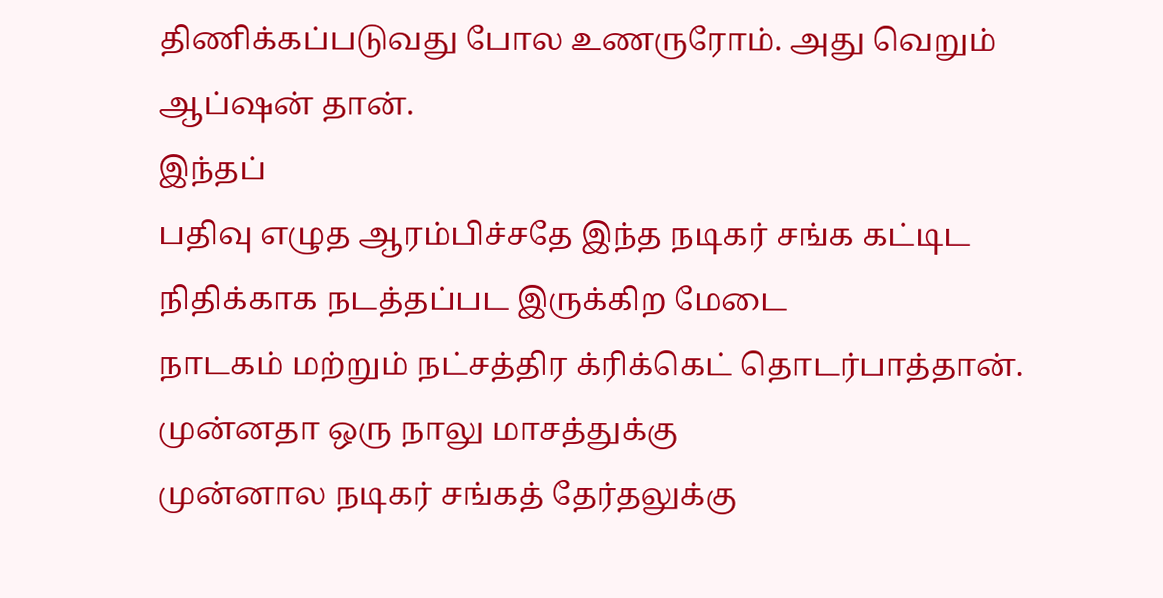திணிக்கப்படுவது போல உணருரோம். அது வெறும்
ஆப்ஷன் தான்.
இந்தப்
பதிவு எழுத ஆரம்பிச்சதே இந்த நடிகர் சங்க கட்டிட நிதிக்காக நடத்தப்பட இருக்கிற மேடை
நாடகம் மற்றும் நட்சத்திர க்ரிக்கெட் தொடர்பாத்தான். முன்னதா ஒரு நாலு மாசத்துக்கு
முன்னால நடிகர் சங்கத் தேர்தலுக்கு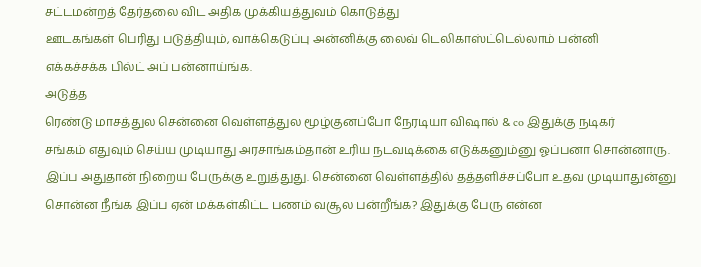சட்டமன்றத் தேர்தலை விட அதிக முக்கியத்துவம் கொடுத்து
ஊடகங்கள் பெரிது படுத்தியும், வாக்கெடுப்பு அன்னிக்கு லைவ் டெலிகாஸ்ட்டெல்லாம் பன்னி
எக்கச்சக்க பில்ட் அப் பன்னாய்ங்க.
அடுத்த
ரெண்டு மாசத்துல சென்னை வெள்ளத்துல மூழ்குனப்போ நேரடியா விஷால் & co இதுக்கு நடிகர்
சங்கம் எதுவும் செய்ய முடியாது அரசாங்கம்தான் உரிய நடவடிக்கை எடுக்கனும்னு ஓப்பனா சொன்னாரு.
இப்ப அதுதான் நிறைய பேருக்கு உறுத்துது. சென்னை வெள்ளத்தில் தத்தளிச்சப்போ உதவ முடியாதுன்னு
சொன்ன நீங்க இப்ப ஏன் மக்கள்கிட்ட பணம் வசூல பன்றீங்க? இதுக்கு பேரு என்ன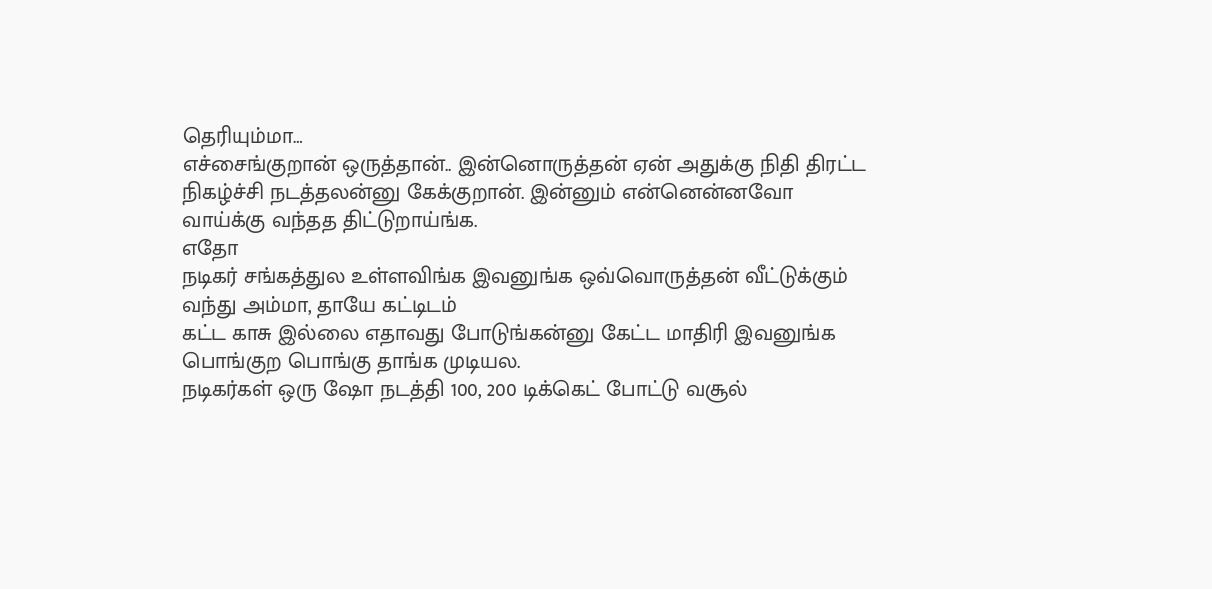தெரியும்மா…
எச்சைங்குறான் ஒருத்தான்.. இன்னொருத்தன் ஏன் அதுக்கு நிதி திரட்ட நிகழ்ச்சி நடத்தலன்னு கேக்குறான். இன்னும் என்னென்னவோ
வாய்க்கு வந்தத திட்டுறாய்ங்க.
எதோ
நடிகர் சங்கத்துல உள்ளவிங்க இவனுங்க ஒவ்வொருத்தன் வீட்டுக்கும் வந்து அம்மா, தாயே கட்டிடம்
கட்ட காசு இல்லை எதாவது போடுங்கன்னு கேட்ட மாதிரி இவனுங்க பொங்குற பொங்கு தாங்க முடியல.
நடிகர்கள் ஒரு ஷோ நடத்தி 100, 200 டிக்கெட் போட்டு வசூல்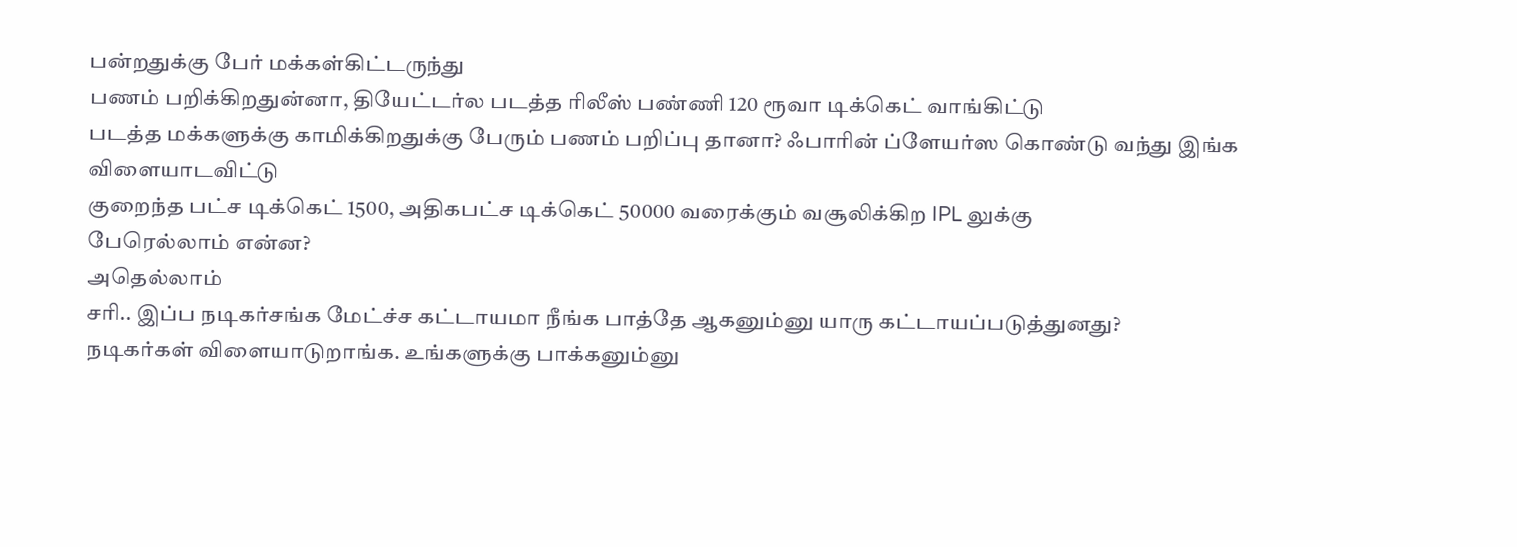பன்றதுக்கு பேர் மக்கள்கிட்டருந்து
பணம் பறிக்கிறதுன்னா, தியேட்டர்ல படத்த ரிலீஸ் பண்ணி 120 ரூவா டிக்கெட் வாங்கிட்டு
படத்த மக்களுக்கு காமிக்கிறதுக்கு பேரும் பணம் பறிப்பு தானா? ஃபாரின் ப்ளேயர்ஸ கொண்டு வந்து இங்க விளையாடவிட்டு
குறைந்த பட்ச டிக்கெட் 1500, அதிகபட்ச டிக்கெட் 50000 வரைக்கும் வசூலிக்கிற IPL லுக்கு
பேரெல்லாம் என்ன?
அதெல்லாம்
சரி.. இப்ப நடிகர்சங்க மேட்ச்ச கட்டாயமா நீங்க பாத்தே ஆகனும்னு யாரு கட்டாயப்படுத்துனது?
நடிகர்கள் விளையாடுறாங்க. உங்களுக்கு பாக்கனும்னு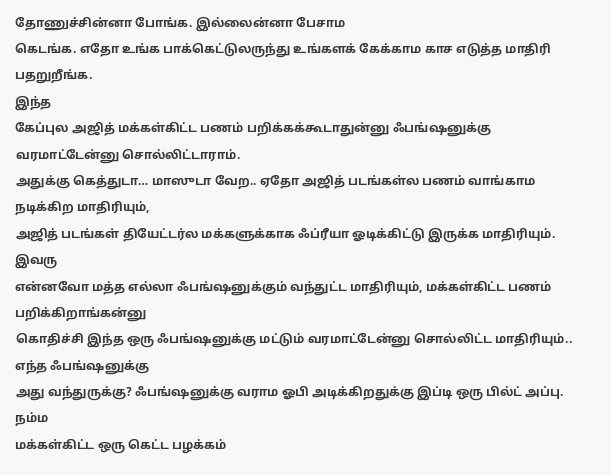தோணுச்சின்னா போங்க. இல்லைன்னா பேசாம
கெடங்க. எதோ உங்க பாக்கெட்டுலருந்து உங்களக் கேக்காம காச எடுத்த மாதிரி பதறுறீங்க.
இந்த
கேப்புல அஜித் மக்கள்கிட்ட பணம் பறிக்கக்கூடாதுன்னு ஃபங்ஷனுக்கு வரமாட்டேன்னு சொல்லிட்டாராம்.
அதுக்கு கெத்துடா… மாஸுடா வேற.. ஏதோ அஜித் படங்கள்ல பணம் வாங்காம நடிக்கிற மாதிரியும்,
அஜித் படங்கள் தியேட்டர்ல மக்களுக்காக ஃப்ரீயா ஓடிக்கிட்டு இருக்க மாதிரியும். இவரு
என்னவோ மத்த எல்லா ஃபங்ஷனுக்கும் வந்துட்ட மாதிரியும், மக்கள்கிட்ட பணம் பறிக்கிறாங்கன்னு
கொதிச்சி இந்த ஒரு ஃபங்ஷனுக்கு மட்டும் வரமாட்டேன்னு சொல்லிட்ட மாதிரியும்.. எந்த ஃபங்ஷனுக்கு
அது வந்துருக்கு? ஃபங்ஷனுக்கு வராம ஓபி அடிக்கிறதுக்கு இப்டி ஒரு பில்ட் அப்பு.
நம்ம
மக்கள்கிட்ட ஒரு கெட்ட பழக்கம்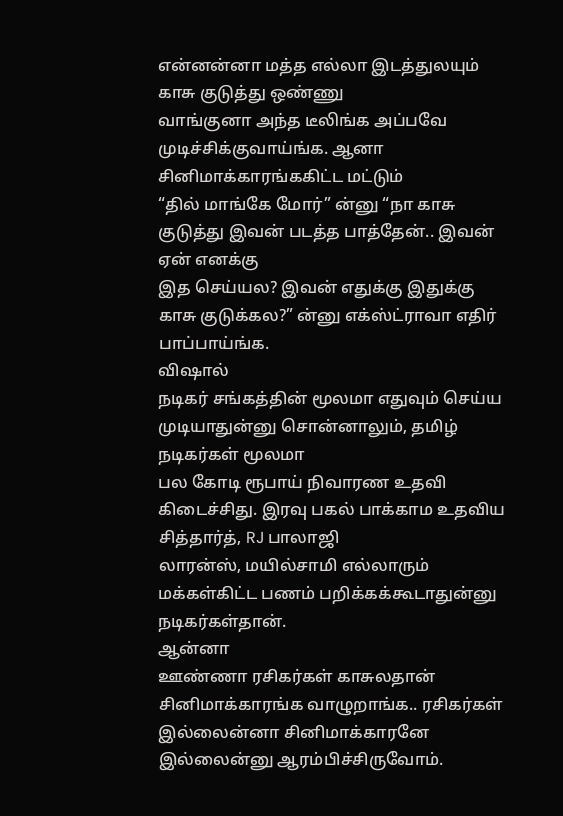என்னன்னா மத்த எல்லா இடத்துலயும் காசு குடுத்து ஒண்ணு
வாங்குனா அந்த டீலிங்க அப்பவே முடிச்சிக்குவாய்ங்க. ஆனா சினிமாக்காரங்ககிட்ட மட்டும்
“தில் மாங்கே மோர்” ன்னு “நா காசு குடுத்து இவன் படத்த பாத்தேன்.. இவன் ஏன் எனக்கு
இத செய்யல? இவன் எதுக்கு இதுக்கு காசு குடுக்கல?” ன்னு எக்ஸ்ட்ராவா எதிர் பாப்பாய்ங்க.
விஷால்
நடிகர் சங்கத்தின் மூலமா எதுவும் செய்ய முடியாதுன்னு சொன்னாலும், தமிழ் நடிகர்கள் மூலமா
பல கோடி ரூபாய் நிவாரண உதவி கிடைச்சிது. இரவு பகல் பாக்காம உதவிய சித்தார்த், RJ பாலாஜி
லாரன்ஸ், மயில்சாமி எல்லாரும் மக்கள்கிட்ட பணம் பறிக்கக்கூடாதுன்னு நடிகர்கள்தான்.
ஆன்னா
ஊண்ணா ரசிகர்கள் காசுலதான் சினிமாக்காரங்க வாழுறாங்க.. ரசிகர்கள் இல்லைன்னா சினிமாக்காரனே
இல்லைன்னு ஆரம்பிச்சிருவோம்.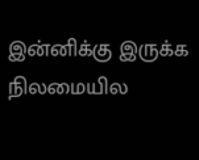இன்னிக்கு இருக்க நிலமையில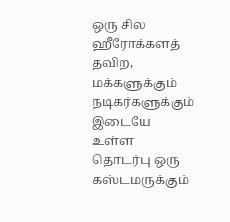ஒரு சில ஹீரோக்களத் தவிற, மக்களுக்கும்
நடிகர்களுக்கும் இடையே உள்ள தொடர்பு ஒரு கஸ்டமருக்கும்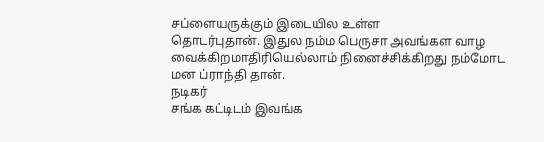சப்ளையருக்கும் இடையில உள்ள
தொடர்புதான். இதுல நம்ம பெருசா அவங்கள வாழ வைக்கிறமாதிரியெல்லாம் நினைச்சிக்கிறது நம்மோட
மன ப்ராந்தி தான்.
நடிகர்
சங்க கட்டிடம் இவங்க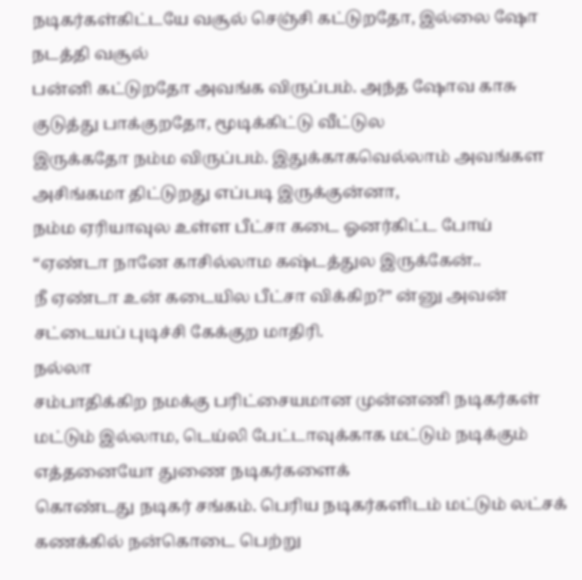நடிகர்கள்கிட்டயே வசூல் செஞ்சி கட்டுறதோ, இல்லை ஷோ நடத்தி வசூல்
பன்னி கட்டுறதோ அவங்க விருப்பம். அந்த ஷோவ காசு குடுத்து பாக்குறதோ, மூடிக்கிட்டு வீட்டுல
இருக்கதோ நம்ம விருப்பம். இதுக்காகவெல்லாம் அவங்கள அசிங்கமா திட்டுறது எப்படி இருக்குன்னா,
நம்ம ஏரியாவுல உள்ள பீட்சா கடை ஓனர்கிட்ட போய் “ஏண்டா நானே காசில்லாம கஷ்டத்துல இருக்கேன்..
நீ ஏண்டா உன் கடையில பீட்சா விக்கிற?” ன்னு அவன் சட்டையப் புடிச்சி கேக்குற மாதிரி.
நல்லா
சம்பாதிக்கிற நமக்கு பரிட்சையமான முன்னணி நடிகர்கள்
மட்டும் இல்லாம, டெய்லி பேட்டாவுக்காக மட்டும் நடிக்கும் எத்தனையோ துணை நடிகர்களைக்
கொண்டது நடிகர் சங்கம். பெரிய நடிகர்களிடம் மட்டும் லட்சக் கணக்கில் நன்கொடை பெற்று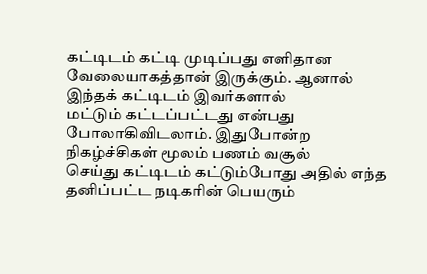கட்டிடம் கட்டி முடிப்பது எளிதான வேலையாகத்தான் இருக்கும். ஆனால் இந்தக் கட்டிடம் இவர்களால்
மட்டும் கட்டப்பட்டது என்பது போலாகிவிடலாம். இதுபோன்ற நிகழ்ச்சிகள் மூலம் பணம் வசூல்
செய்து கட்டிடம் கட்டும்போது அதில் எந்த தனிப்பட்ட நடிகரின் பெயரும்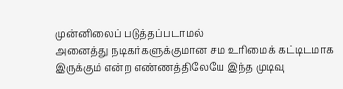முன்னிலைப் படுத்தப்படாமல்
அனைத்து நடிகர்களுக்குமான சம உரிமைக் கட்டிடமாக இருக்கும் என்ற எண்ணத்திலேயே இந்த முடிவு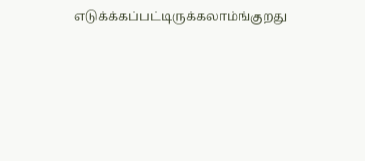எடுக்க்கப்பட்டிருக்கலாம்ங்குறது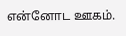என்னோட ஊகம்.